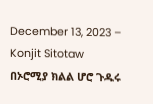December 13, 2023 – Konjit Sitotaw
በኦሮሚያ ክልል ሆሮ ጉዱሩ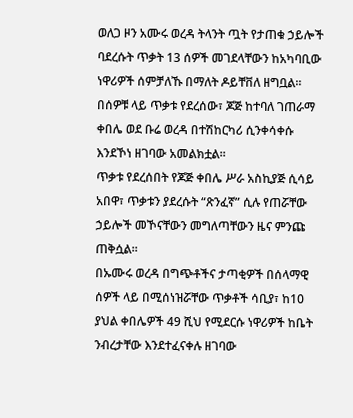ወለጋ ዞን አሙሩ ወረዳ ትላንት ጧት የታጠቁ ኃይሎች ባደረሱት ጥቃት 13 ሰዎች መገደላቸውን ከአካባቢው ነዋሪዎች ሰምቻለኹ በማለት ዶይቸቨለ ዘግቧል፡፡
በሰዎቹ ላይ ጥቃቱ የደረሰው፣ ጆጅ ከተባለ ገጠራማ ቀበሌ ወደ ቡሬ ወረዳ በተሽከርካሪ ሲንቀሳቀሱ እንደኾነ ዘገባው አመልክቷል፡፡
ጥቃቱ የደረሰበት የጆጅ ቀበሌ ሥራ አስኪያጅ ሲሳይ አበዋ፣ ጥቃቱን ያደረሱት “ጽንፈኛ” ሲሉ የጠሯቸው ኃይሎች መኾናቸውን መግለጣቸውን ዜና ምንጩ ጠቅሷል፡፡
በኡሙሩ ወረዳ በግጭቶችና ታጣቂዎች በሰላማዊ ሰዎች ላይ በሚሰነዝሯቸው ጥቃቶች ሳቢያ፣ ከ10 ያህል ቀበሌዎች 49 ሺህ የሚደርሱ ነዋሪዎች ከቤት ንብረታቸው እንደተፈናቀሉ ዘገባው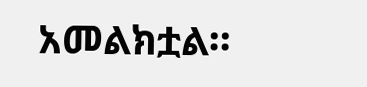አመልክቷል።